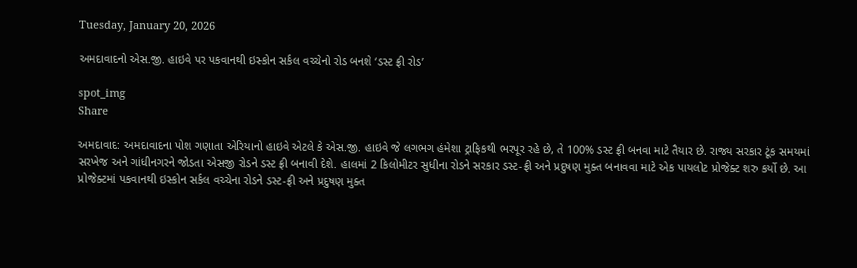Tuesday, January 20, 2026

અમદાવાદનો એસ.જી. હાઇવે પર પકવાનથી ઇસ્કોન સર્કલ વચ્ચેનો રોડ બનશે ‘ડસ્ટ ફ્રી રોડ’

spot_img
Share

અમદાવાદ: અમદાવાદના પોશ ગણાતા એરિયાનો હાઇવે એટલે કે એસ.જી. હાઇવે જે લગભગ હંમેશા ટ્રાફિકથી ભરપૂર રહે છે, તે 100% ડસ્ટ ફ્રી બનવા માટે તૈયાર છે. રાજ્ય સરકાર ટૂંક સમયમાં સરખેજ અને ગાંધીનગરને જોડતા એસજી રોડને ડસ્ટ ફ્રી બનાવી દેશે. હાલમાં 2 કિલોમીટર સુધીના રોડને સરકાર ડસ્ટ-ફ્રી અને પ્રદુષણ મુક્ત બનાવવા માટે એક પાયલોટ પ્રોજેક્ટ શરુ કર્યો છે. આ પ્રોજેક્ટમાં પકવાનથી ઇસ્કોન સર્કલ વચ્ચેના રોડને ડસ્ટ-ફ્રી અને પ્રદુષણ મુક્ત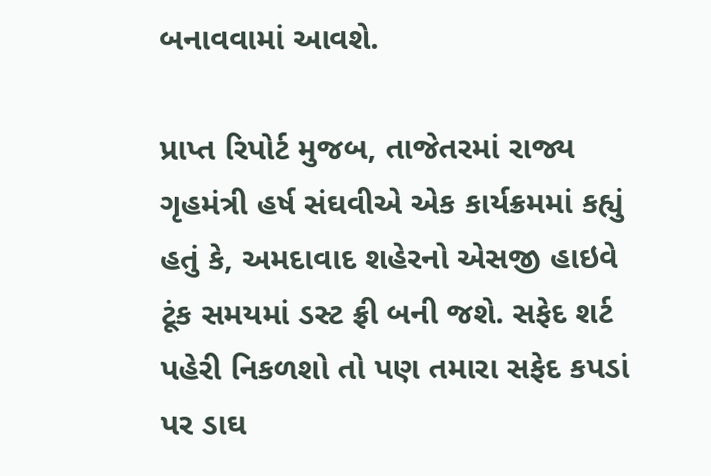બનાવવામાં આવશે.

પ્રાપ્ત રિપોર્ટ મુજબ, તાજેતરમાં રાજ્ય ગૃહમંત્રી હર્ષ સંઘવીએ એક કાર્યક્રમમાં કહ્યું હતું કે, અમદાવાદ શહેરનો એસજી હાઇવે ટૂંક સમયમાં ડસ્ટ ફ્રી બની જશે. સફેદ શર્ટ પહેરી નિકળશો તો પણ તમારા સફેદ કપડાં પર ડાઘ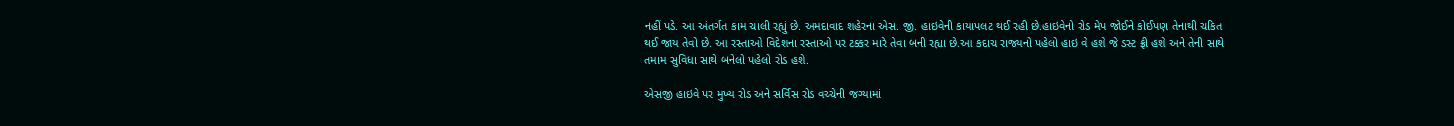નહીં પડે. આ અંતર્ગત કામ ચાલી રહ્યું છે. અમદાવાદ શહેરના એસ. જી. હાઇવેની કાયાપલટ થઈ રહી છે.હાઇવેનો રોડ મેપ જોઈને કોઈપણ તેનાથી ચકિત થઈ જાય તેવો છે. આ રસ્તાઓ વિદેશના રસ્તાઓ પર ટક્કર મારે તેવા બની રહ્યા છે.આ કદાચ રાજ્યનો પહેલો હાઇ વે હશે જે ડસ્ટ ફ્રી હશે અને તેની સાથે તમામ સુવિધા સાથે બનેલો પહેલો રોડ હશે.

એસજી હાઇવે પર મુખ્ય રોડ અને સર્વિસ રોડ વચ્ચેની જગ્યામાં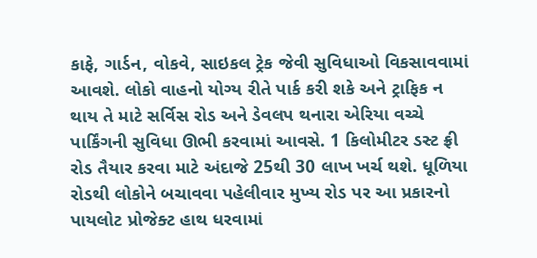કાફે, ગાર્ડન, વોકવે, સાઇકલ ટ્રેક જેવી સુવિધાઓ વિકસાવવામાં આવશે. લોકો વાહનો યોગ્ય રીતે પાર્ક કરી શકે અને ટ્રાફિક ન થાય તે માટે સર્વિસ રોડ અને ડેવલપ થનારા એરિયા વચ્ચે પાર્કિંગની સુવિધા ઊભી કરવામાં આવસે. 1 કિલોમીટર ડસ્ટ ફ્રી રોડ તૈયાર કરવા માટે અંદાજે 25થી 30 લાખ ખર્ચ થશે. ધૂળિયા રોડથી લોકોને બચાવવા પહેલીવાર મુખ્ય રોડ પર આ પ્રકારનો પાયલોટ પ્રોજેક્ટ હાથ ધરવામાં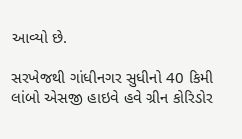આવ્યો છે.

સરખેજથી ગાંધીનગર સુધીનો 40 કિમી લાંબો એસજી હાઇવે હવે ગ્રીન કોરિડોર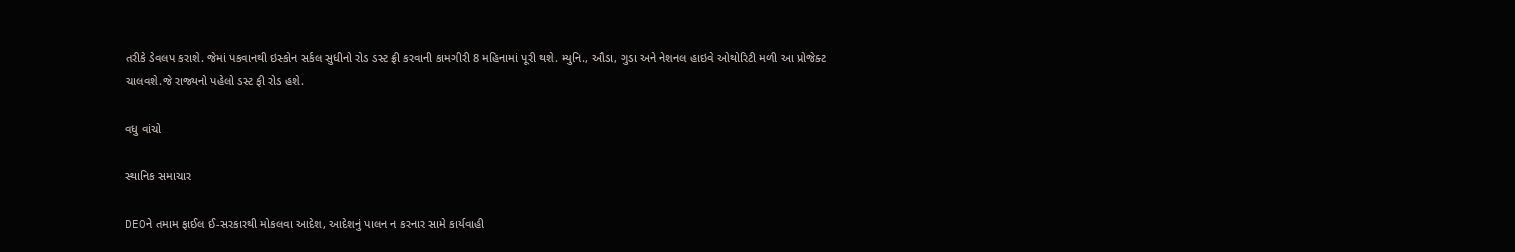તરીકે ડેવલપ કરાશે. જેમાં પકવાનથી ઇસ્કોન સર્કલ સુધીનો રોડ ડસ્ટ ફ્રી કરવાની કામગીરી 8 મહિનામાં પૂરી થશે. મ્યુનિ., ઔડા, ગુડા અને નેશનલ હાઇવે ઓથોરિટી મળી આ પ્રોજેક્ટ ચાલવશે.જે રાજ્યનો પહેલો ડસ્ટ ફી રોડ હશે.

વધુ વાંચો

સ્થાનિક સમાચાર

DEOને તમામ ફાઈલ ઈ-સરકારથી મોકલવા આદેશ, આદેશનું પાલન ન કરનાર સામે કાર્યવાહી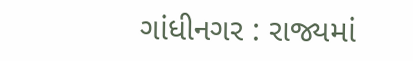ગાંધીનગર : રાજ્યમાં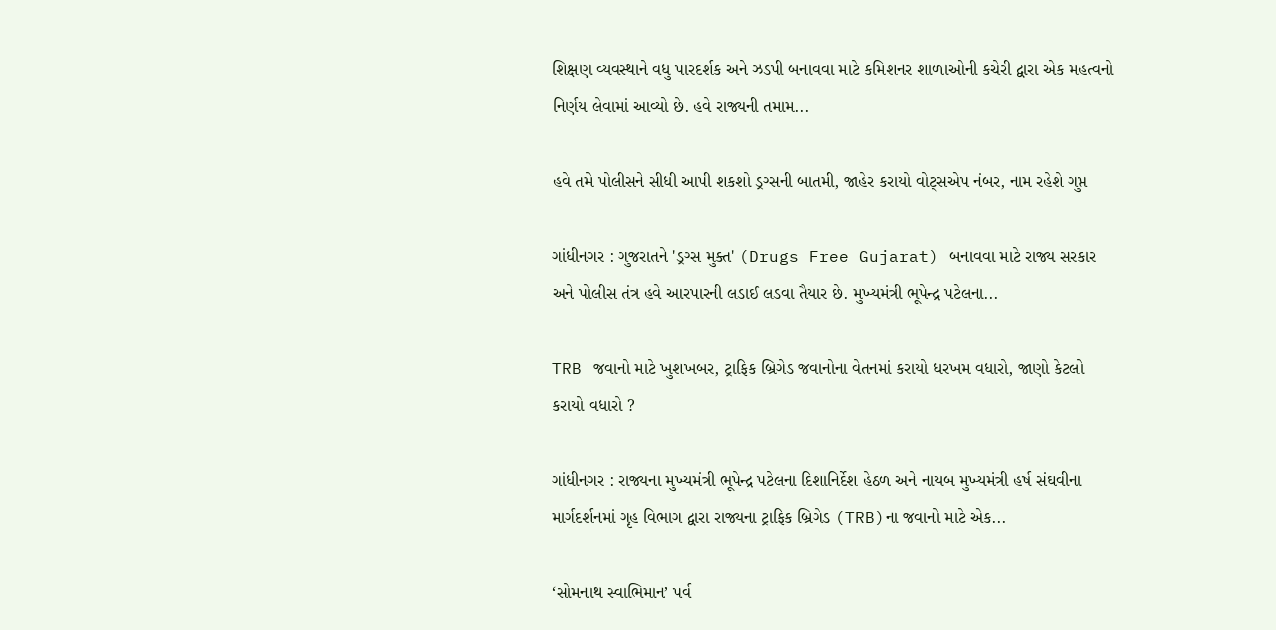શિક્ષણ વ્યવસ્થાને વધુ પારદર્શક અને ઝડપી બનાવવા માટે કમિશનર શાળાઓની કચેરી દ્વારા એક મહત્વનો નિર્ણય લેવામાં આવ્યો છે. હવે રાજ્યની તમામ...

હવે તમે પોલીસને સીધી આપી શકશો ડ્રગ્સની બાતમી, જાહેર કરાયો વોટ્સએપ નંબર, નામ રહેશે ગુપ્ત

ગાંધીનગર : ગુજરાતને 'ડ્રગ્સ મુક્ત' (Drugs Free Gujarat) બનાવવા માટે રાજ્ય સરકાર અને પોલીસ તંત્ર હવે આરપારની લડાઈ લડવા તૈયાર છે. મુખ્યમંત્રી ભૂપેન્દ્ર પટેલના...

TRB જવાનો માટે ખુશખબર, ટ્રાફિક બ્રિગેડ જવાનોના વેતનમાં કરાયો ધરખમ વધારો, જાણો કેટલો કરાયો વધારો ?

ગાંધીનગર : રાજ્યના મુખ્યમંત્રી ભૂપેન્દ્ર પટેલના દિશાનિર્દેશ હેઠળ અને નાયબ મુખ્યમંત્રી હર્ષ સંઘવીના માર્ગદર્શનમાં ગૃહ વિભાગ દ્વારા રાજ્યના ટ્રાફિક બ્રિગેડ (TRB)ના જવાનો માટે એક...

‘સોમનાથ સ્વાભિમાન’ પર્વ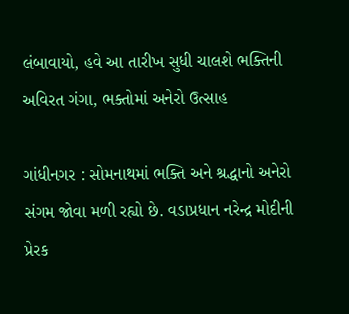લંબાવાયો, હવે આ તારીખ સુધી ચાલશે ભક્તિની અવિરત ગંગા, ભક્તોમાં અનેરો ઉત્સાહ

ગાંધીનગર : સોમનાથમાં ભક્તિ અને શ્રદ્ધાનો અનેરો સંગમ જોવા મળી રહ્યો છે. વડાપ્રધાન નરેન્દ્ર મોદીની પ્રેરક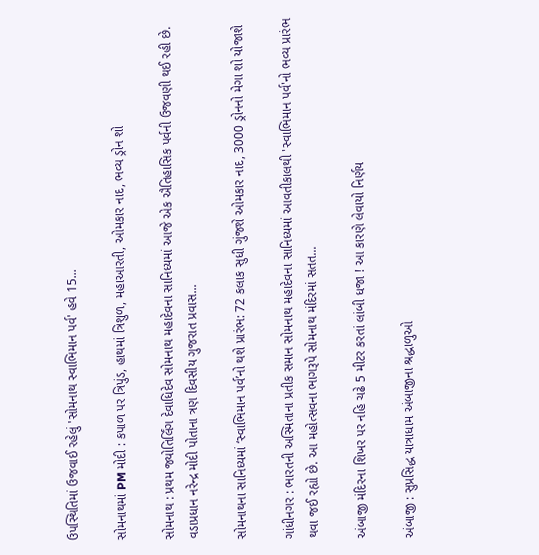ઉપસ્થિતિમાં ઉજવાઈ રહેલું 'સોમનાથ સ્વાભિમાન પર્વ' હવે 15...

સોમનાથમાં PM મોદી : કપાળ પર ત્રિપુંડ, હાથમાં ત્રિશુળ, મહાઆરતી, ઓમકાર નાદ, ભવ્ય ડ્રોન શો

સોમનાથ : પ્રથમ જ્યોતિર્લિંગ દેવાધિદેવ સોમનાથ મહાદેવના સાનિધ્યમાં આજે એક ઐતિહાસિક પર્વની ઉજવણી થઈ રહી છે. વડાપ્રધાન નરેન્દ્ર મોદી પોતાના ત્રણ દિવસીય ગુજરાત પ્રવાસ...

સોમનાથના સાનિધ્યમાં ‘સ્વાભિમાન પર્વ’નો થશે પ્રારંભ: 72 કલાક સુધી ગુંજશે ઓમકાર નાદ, 3000 ડ્રોનનો મેગા શો યોજાશે

ગાંધીનગર : ભારતની અસ્મિતાના પ્રતીક સમાન સોમનાથ મહાદેવના સાનિધ્યમાં આવતીકાલથી 'સ્વાભિમાન પર્વ'નો ભવ્ય પ્રારંભ થવા જઈ રહ્યો છે. આ મહોત્સવના ભાગરૂપે સોમનાથ મંદિરમાં સતત...

અંબાજી મંદિરના શિખર પર નહિ ચઢે 5 મીટર કરતાં લાંબી ધજા ! આ કારણે લેવાયો નિર્ણય

અંબાજી : સુપ્રસિદ્ધ યાત્રાધામ અંબાજીના શ્રદ્ધાળુઓ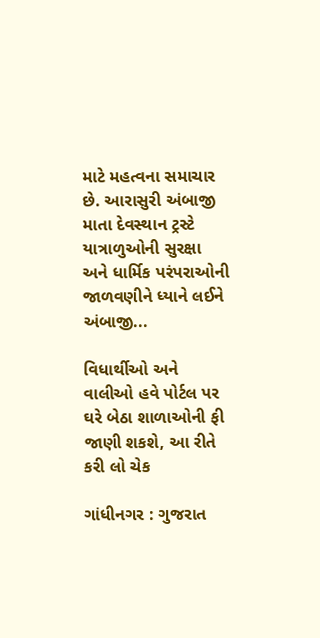માટે મહત્વના સમાચાર છે. આરાસુરી અંબાજી માતા દેવસ્થાન ટ્રસ્ટે યાત્રાળુઓની સુરક્ષા અને ધાર્મિક પરંપરાઓની જાળવણીને ધ્યાને લઈને અંબાજી...

વિધાર્થીઓ અને વાલીઓ હવે પોર્ટલ પર ઘરે બેઠા શાળાઓની ફી જાણી શકશે, આ રીતે કરી લો ચેક

ગાંધીનગર : ગુજરાત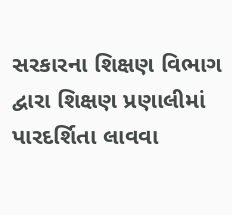સરકારના શિક્ષણ વિભાગ દ્વારા શિક્ષણ પ્રણાલીમાં પારદર્શિતા લાવવા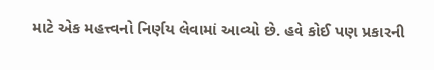માટે એક મહત્ત્વનો નિર્ણય લેવામાં આવ્યો છે. હવે કોઈ પણ પ્રકારની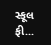સ્કૂલ ફી...